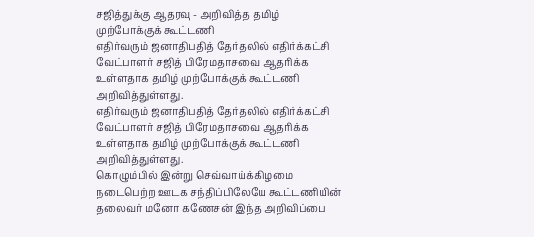சஜித்துக்கு ஆதரவு - அறிவித்த தமிழ் முற்போக்குக் கூட்டணி
எதிர்வரும் ஜனாதிபதித் தேர்தலில் எதிர்க்கட்சி வேட்பாளர் சஜித் பிரேமதாசவை ஆதரிக்க உள்ளதாக தமிழ் முற்போக்குக் கூட்டணி அறிவித்துள்ளது.
எதிர்வரும் ஜனாதிபதித் தேர்தலில் எதிர்க்கட்சி வேட்பாளர் சஜித் பிரேமதாசவை ஆதரிக்க உள்ளதாக தமிழ் முற்போக்குக் கூட்டணி அறிவித்துள்ளது.
கொழும்பில் இன்று செவ்வாய்க்கிழமை நடைபெற்ற ஊடக சந்திப்பிலேயே கூட்டணியின் தலைவர் மனோ கணேசன் இந்த அறிவிப்பை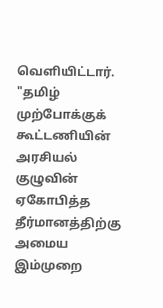வெளியிட்டார்.
"தமிழ் முற்போக்குக் கூட்டணியின் அரசியல் குழுவின் ஏகோபித்த தீர்மானத்திற்கு அமைய இம்முறை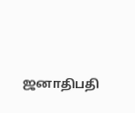ஜனாதிபதி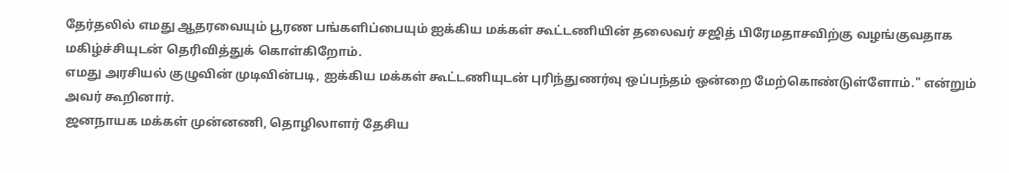தேர்தலில் எமது ஆதரவையும் பூரண பங்களிப்பையும் ஐக்கிய மக்கள் கூட்டணியின் தலைவர் சஜித் பிரேமதாசவிற்கு வழங்குவதாக மகிழ்ச்சியுடன் தெரிவித்துக் கொள்கிறோம்.
எமது அரசியல் குழுவின் முடிவின்படி, ஐக்கிய மக்கள் கூட்டணியுடன் புரிந்துணர்வு ஒப்பந்தம் ஒன்றை மேற்கொண்டுள்ளோம்." என்றும் அவர் கூறினார்.
ஜனநாயக மக்கள் முன்னணி, தொழிலாளர் தேசிய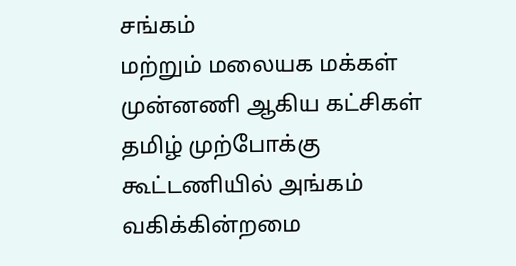சங்கம்
மற்றும் மலையக மக்கள் முன்னணி ஆகிய கட்சிகள் தமிழ் முற்போக்கு கூட்டணியில் அங்கம் வகிக்கின்றமை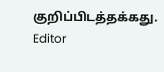குறிப்பிடத்தக்கது.
Editor